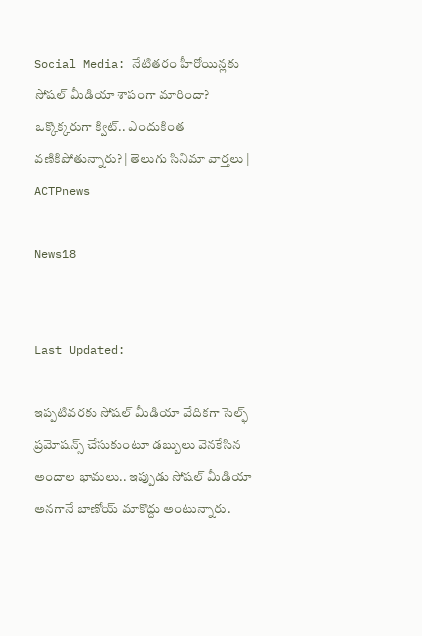Social Media: నేటితరం హీరోయిన్లకు సోషల్ మీడియా శాపంగా మారిందా? ఒక్కొక్కరుగా క్విట్.. ఎందుకింత వణికిపోతున్నారు? | తెలుగు సినిమా వార్తలు | ACTPnews

News18


Last Updated:

ఇప్పటివరకు సోషల్ మీడియా వేదికగా సెల్ఫ్ ప్రమోషన్స్ చేసుకుంటూ డబ్బులు వెనకేసిన అందాల భామలు.. ఇప్పుడు సోషల్ మీడియా అనగానే బాణోయ్ మాకొద్దు అంటున్నారు.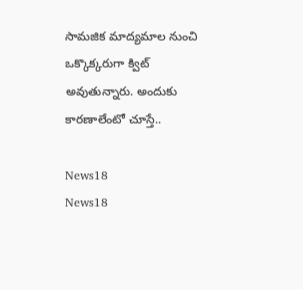సామజిక మాద్యమాల నుంచి ఒక్కొక్కరుగా క్విట్ అవుతున్నారు. అందుకు కారణాలేంటో చూస్తే..

News18
News18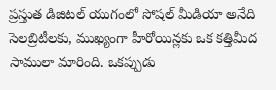ప్రస్తుత డిజిటల్ యుగంలో సోషల్ మీడియా అనేది సెలబ్రిటీలకు, ముఖ్యంగా హీరోయిన్లకు ఒక కత్తిమీద సాములా మారింది. ఒకప్పుడు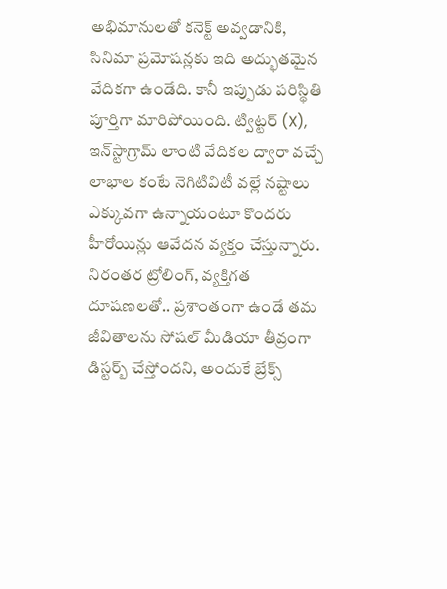అభిమానులతో కనెక్ట్ అవ్వడానికి, సినిమా ప్రమోషన్లకు ఇది అద్భుతమైన వేదికగా ఉండేది. కానీ ఇప్పుడు పరిస్థితి పూర్తిగా మారిపోయింది. ట్విట్టర్ (X), ఇన్‌స్టాగ్రామ్ లాంటి వేదికల ద్వారా వచ్చే లాభాల కంటే నెగిటివిటీ వల్లే నష్టాలు ఎక్కువగా ఉన్నాయంటూ కొందరు హీరోయిన్లు ఆవేదన వ్యక్తం చేస్తున్నారు. నిరంతర ట్రోలింగ్, వ్యక్తిగత దూషణలతో.. ప్రశాంతంగా ఉండే తమ జీవితాలను సోషల్ మీడియా తీవ్రంగా డిస్టర్బ్ చేస్తోందని, అందుకే బ్రేక్స్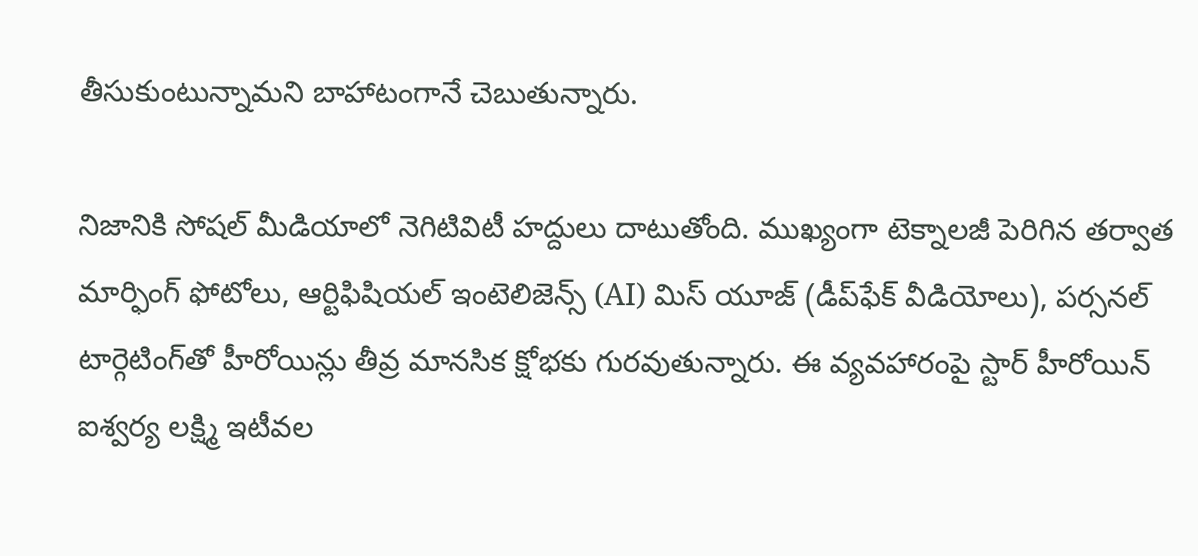తీసుకుంటున్నామని బాహాటంగానే చెబుతున్నారు.

నిజానికి సోషల్ మీడియాలో నెగిటివిటీ హద్దులు దాటుతోంది. ముఖ్యంగా టెక్నాలజీ పెరిగిన తర్వాత మార్ఫింగ్ ఫోటోలు, ఆర్టిఫిషియల్ ఇంటెలిజెన్స్ (AI) మిస్ యూజ్ (డీప్‌ఫేక్ వీడియోలు), పర్సనల్ టార్గెటింగ్‌తో హీరోయిన్లు తీవ్ర మానసిక క్షోభకు గురవుతున్నారు. ఈ వ్యవహారంపై స్టార్ హీరోయిన్ ఐశ్వర్య లక్ష్మి ఇటీవల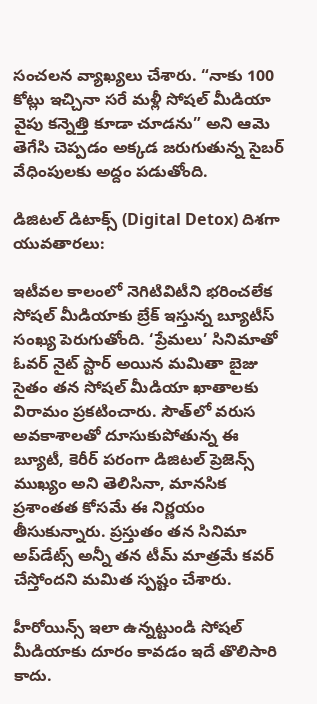సంచలన వ్యాఖ్యలు చేశారు. “నాకు 100 కోట్లు ఇచ్చినా సరే మళ్లీ సోషల్ మీడియా వైపు కన్నెత్తి కూడా చూడను” అని ఆమె తెగేసి చెప్పడం అక్కడ జరుగుతున్న సైబర్ వేధింపులకు అద్దం పడుతోంది.

డిజిటల్ డిటాక్స్ (Digital Detox) దిశగా యువతారలు:

ఇటీవల కాలంలో నెగిటివిటీని భరించలేక సోషల్ మీడియాకు బ్రేక్ ఇస్తున్న బ్యూటీస్ సంఖ్య పెరుగుతోంది. ‘ప్రేమలు’ సినిమాతో ఓవర్ నైట్ స్టార్ అయిన మమితా బైజు సైతం తన సోషల్ మీడియా ఖాతాలకు విరామం ప్రకటించారు. సౌత్‌లో వరుస అవకాశాలతో దూసుకుపోతున్న ఈ బ్యూటీ, కెరీర్ పరంగా డిజిటల్ ప్రెజెన్స్ ముఖ్యం అని తెలిసినా, మానసిక ప్రశాంతత కోసమే ఈ నిర్ణయం తీసుకున్నారు. ప్రస్తుతం తన సినిమా అప్‌డేట్స్ అన్నీ తన టీమ్ మాత్రమే కవర్ చేస్తోందని మమిత స్పష్టం చేశారు.

హీరోయిన్స్ ఇలా ఉన్నట్టుండి సోషల్ మీడియాకు దూరం కావడం ఇదే తొలిసారి కాదు.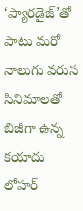‘ప్యారడైజ్’తో పాటు మరో నాలుగు వరుస సినిమాలతో బిజీగా ఉన్న కయాదు లోహర్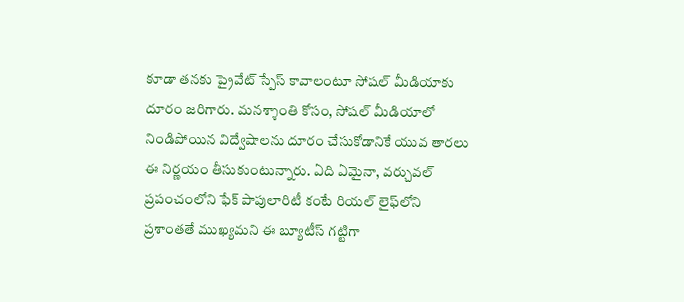కూడా తనకు ప్రైవేట్ స్పేస్ కావాలంటూ సోషల్ మీడియాకు దూరం జరిగారు. మనశ్శాంతి కోసం, సోషల్ మీడియాలో నిండిపోయిన విద్వేషాలను దూరం చేసుకోడానికే యువ తారలు ఈ నిర్ణయం తీసుకుంటున్నారు. ఏది ఏమైనా, వర్చువల్ ప్రపంచంలోని ఫేక్ పాపులారిటీ కంటే రియల్ లైఫ్‌లోని ప్రశాంతతే ముఖ్యమని ఈ బ్యూటీస్ గట్టిగా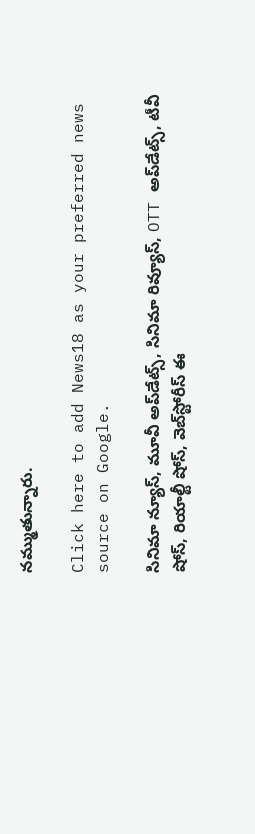నమ్ముతున్నారు.

Click here to add News18 as your preferred news source on Google.

సినిమా న్యూస్, మూవీ అప్‌డేట్స్, సినిమా రివ్యూస్, OTT అప్‌డేట్స్, టీవీ షోస్‌, రియాల్టీ షోస్‌, వెబ్‌స్టోరీస్ ఈ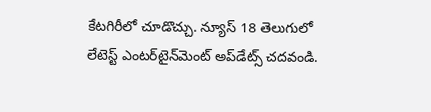కేటగిరీలో చూడొచ్చు. న్యూస్ 18 తెలుగులో లేటెస్ట్ ఎంటర్‌టైన్‌మెంట్ అప్‌డేట్స్ చదవండి.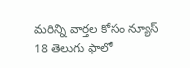మరిన్ని వార్తల కోసం న్యూస్ 18 తెలుగు ఫాలో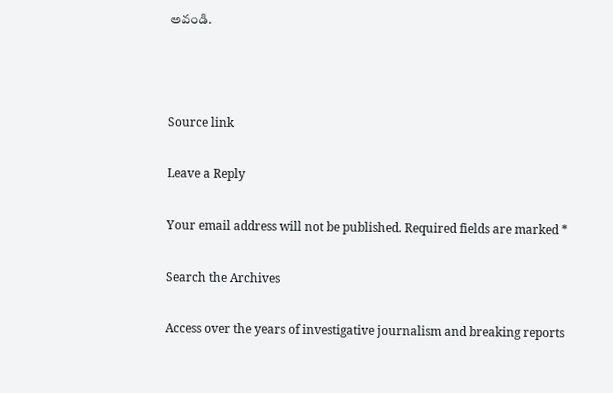అవండి.



Source link

Leave a Reply

Your email address will not be published. Required fields are marked *

Search the Archives

Access over the years of investigative journalism and breaking reports